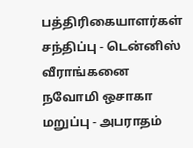பத்திரிகையாளர்கள் சந்திப்பு - டென்னிஸ் வீராங்கனை நவோமி ஒசாகா மறுப்பு - அபராதம்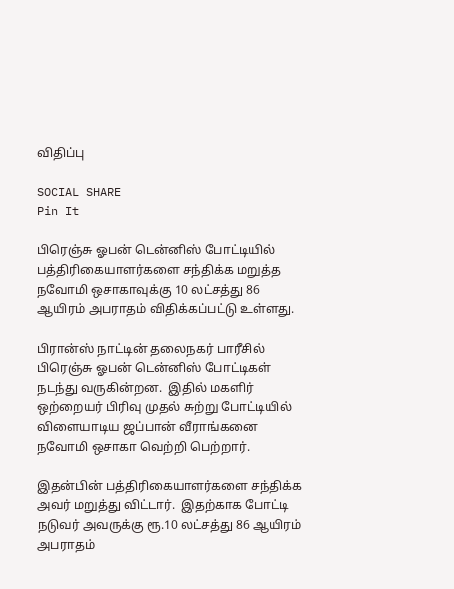விதிப்பு

SOCIAL SHARE
Pin It

பிரெஞ்சு ஓபன் டென்னிஸ் போட்டியில் பத்திரிகையாளர்களை சந்திக்க மறுத்த நவோமி ஒசாகாவுக்கு 10 லட்சத்து 86 ஆயிரம் அபராதம் விதிக்கப்பட்டு உள்ளது.

பிரான்ஸ் நாட்டின் தலைநகர் பாரீசில் பிரெஞ்சு ஓபன் டென்னிஸ் போட்டிகள் நடந்து வருகின்றன.  இதில் மகளிர் ஒற்றையர் பிரிவு முதல் சுற்று போட்டியில் விளையாடிய ஜப்பான் வீராங்கனை நவோமி ஒசாகா வெற்றி பெற்றார்.

இதன்பின் பத்திரிகையாளர்களை சந்திக்க அவர் மறுத்து விட்டார்.  இதற்காக போட்டி நடுவர் அவருக்கு ரூ.10 லட்சத்து 86 ஆயிரம் அபராதம்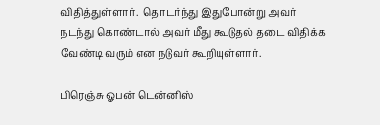விதித்துள்ளார்.  தொடர்ந்து இதுபோன்று அவர் நடந்து கொண்டால் அவர் மீது கூடுதல் தடை விதிக்க வேண்டி வரும் என நடுவர் கூறியுள்ளார்.

பிரெஞ்சு ஓபன் டென்னிஸ்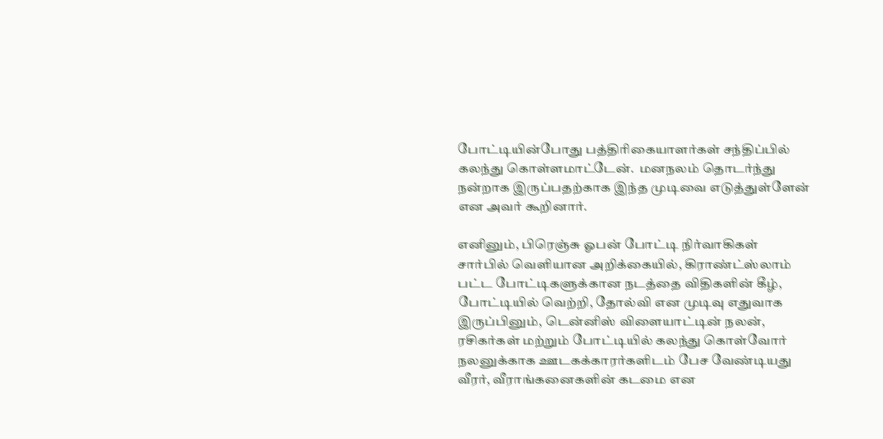போட்டியின்போது பத்திரிகையாளர்கள் சந்திப்பில் கலந்து கொள்ளமாட்டேன்.  மனநலம் தொடர்ந்து நன்றாக இருப்பதற்காக இந்த முடிவை எடுத்துள்ளேன் என அவர் கூறினார்.

எனினும், பிரெஞ்சு ஓபன் போட்டி நிர்வாகிகள் சார்பில் வெளியான அறிக்கையில், கிராண்ட்ஸ்லாம் பட்ட போட்டிகளுக்கான நடத்தை விதிகளின் கீழ், போட்டியில் வெற்றி, தோல்வி என முடிவு எதுவாக இருப்பினும், டென்னிஸ் விளையாட்டின் நலன், ரசிகர்கள் மற்றும் போட்டியில் கலந்து கொள்வோர் நலனுக்காக ஊடகக்காரர்களிடம் பேச வேண்டியது வீரர், வீராங்கனைகளின் கடமை என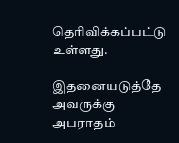தெரிவிக்கப்பட்டு உள்ளது.

இதனையடுத்தே அவருக்கு அபராதம்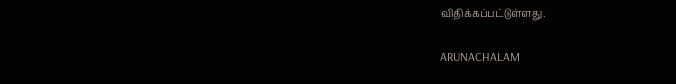விதிக்கப்பட்டுள்ளது.

ARUNACHALAM